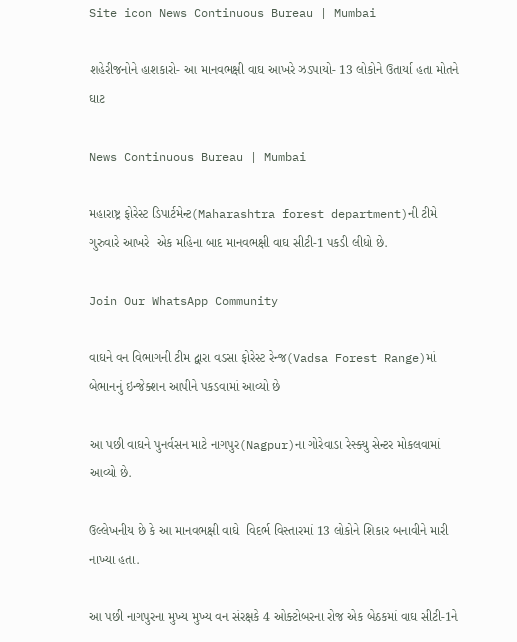Site icon News Continuous Bureau | Mumbai

શહેરીજનોને હાશકારો- આ માનવભક્ષી વાઘ આખરે ઝડપાયો- 13 લોકોને ઉતાર્યા હતા મોતને ઘાટ

News Continuous Bureau | Mumbai

મહારાષ્ટ્ર ફોરેસ્ટ ડિપાર્ટમેન્ટ(Maharashtra forest department)ની ટીમે ગુરુવારે આખરે  એક મહિના બાદ માનવભક્ષી વાઘ સીટી-1 પકડી લીધો છે.

Join Our WhatsApp Community

વાઘને વન વિભાગની ટીમ દ્વારા વડસા ફોરેસ્ટ રેન્જ(Vadsa Forest Range)માં બેભાનનું ઇન્જેક્શન આપીને પકડવામાં આવ્યો છે

આ પછી વાઘને પુનર્વસન માટે નાગપુર(Nagpur)ના ગોરેવાડા રેસ્ક્યુ સેન્ટર મોકલવામાં આવ્યો છે.

ઉલ્લેખનીય છે કે આ માનવભક્ષી વાઘે  વિદર્ભ વિસ્તારમાં 13 લોકોને શિકાર બનાવીને મારી નાખ્યા હતા.

આ પછી નાગપુરના મુખ્ય મુખ્ય વન સંરક્ષકે 4 ઓક્ટોબરના રોજ એક બેઠકમાં વાઘ સીટી-1ને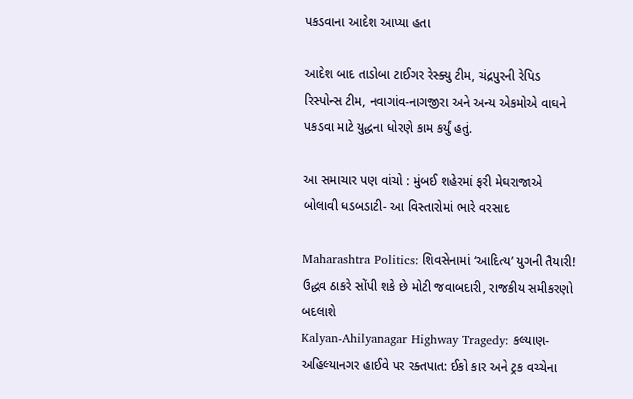પકડવાના આદેશ આપ્યા હતા

આદેશ બાદ તાડોબા ટાઈગર રેસ્ક્યુ ટીમ, ચંદ્રપુરની રેપિડ રિસ્પોન્સ ટીમ, નવાગાંવ-નાગજીરા અને અન્ય એકમોએ વાઘને પકડવા માટે યુદ્ધના ધોરણે કામ કર્યું હતું.

આ સમાચાર પણ વાંચો : મુંબઈ શહેરમાં ફરી મેઘરાજાએ બોલાવી ધડબડાટી- આ વિસ્તારોમાં ભારે વરસાદ

Maharashtra Politics: શિવસેનામાં ‘આદિત્ય’ યુગની તૈયારી! ઉદ્ધવ ઠાકરે સોંપી શકે છે મોટી જવાબદારી, રાજકીય સમીકરણો બદલાશે
Kalyan-Ahilyanagar Highway Tragedy: કલ્યાણ-અહિલ્યાનગર હાઈવે પર રક્તપાત: ઈકો કાર અને ટ્રક વચ્ચેના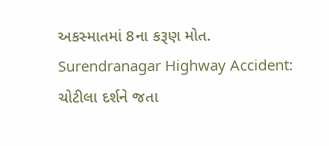અકસ્માતમાં 8ના કરૂણ મોત.
Surendranagar Highway Accident: ચોટીલા દર્શને જતા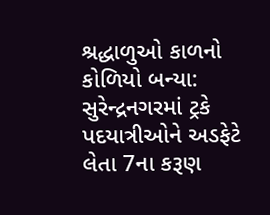શ્રદ્ધાળુઓ કાળનો કોળિયો બન્યા: સુરેન્દ્રનગરમાં ટ્રકે પદયાત્રીઓને અડફેટે લેતા 7ના કરૂણ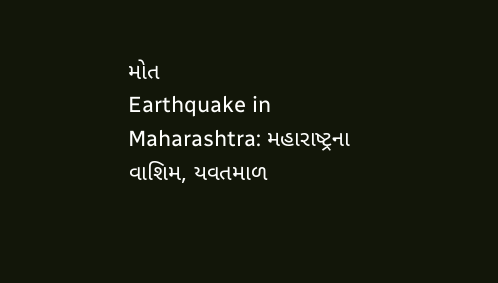મોત
Earthquake in Maharashtra: મહારાષ્ટ્રના વાશિમ, યવતમાળ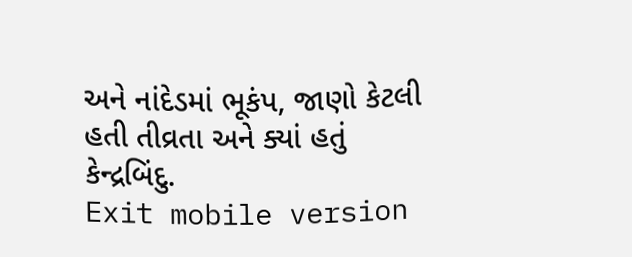અને નાંદેડમાં ભૂકંપ, જાણો કેટલી હતી તીવ્રતા અને ક્યાં હતું કેન્દ્રબિંદુ.
Exit mobile version